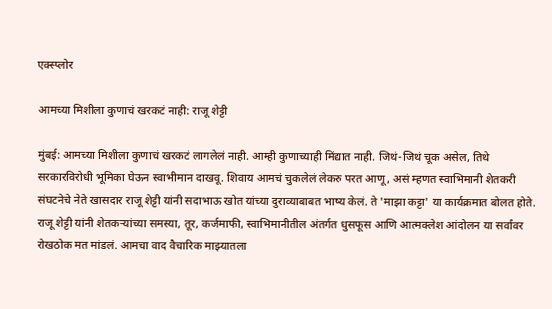एक्स्प्लोर

आमच्या मिशीला कुणाचं खरकटं नाही: राजू शेट्टी

मुंबई: आमच्या मिशीला कुणाचं खरकटं लागलेलं नाही. आम्ही कुणाच्याही मिंद्यात नाही. जिथं-जिथं चूक असेल, तिथे सरकारविरोधी भूमिका घेऊन स्वाभीमान दाखवू. शिवाय आमचं चुकलेलं लेकरु परत आणू, असं म्हणत स्वाभिमानी शेतकरी संघटनेचे नेते खासदार राजू शेट्टी यांनी सदाभाऊ खोत यांच्या दुराव्याबाबत भाष्य केलं. ते 'माझा कट्टा' या कार्यक्रमात बोलत होते. राजू शेट्टी यांनी शेतकऱ्यांच्या समस्या, तूर, कर्जमाफी, स्वाभिमानीतील अंतर्गत धुसफूस आणि आत्मक्लेश आंदोलन या सर्वांवर रोखठोक मत मांडलं. आमचा वाद वैचारिक माझ्यातला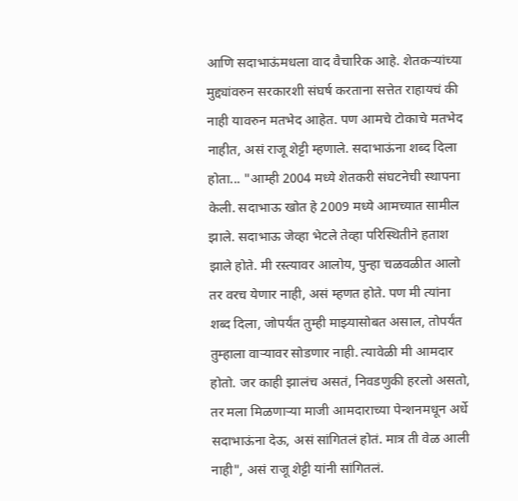आणि सदाभाऊंमधला वाद वैचारिक आहे. शेतकऱ्यांच्या मुद्द्यांवरुन सरकारशी संघर्ष करताना सत्तेत राहायचं की नाही यावरुन मतभेद आहेत. पण आमचे टोकाचे मतभेद नाहीत, असं राजू शेट्टी म्हणाले. सदाभाऊंना शब्द दिला होता... "आम्ही 2004 मध्ये शेतकरी संघटनेची स्थापना केली. सदाभाऊ खोत हे 2009 मध्ये आमच्यात सामील झाले. सदाभाऊ जेव्हा भेटले तेव्हा परिस्थितीने हताश झाले होते. मी रस्त्यावर आलोय, पुन्हा चळवळीत आलो तर वरच येणार नाही, असं म्हणत होते. पण मी त्यांना शब्द दिला, जोपर्यंत तुम्ही माझ्यासोबत असाल, तोपर्यंत तुम्हाला वाऱ्यावर सोडणार नाही. त्यावेळी मी आमदार होतो. जर काही झालंच असतं, निवडणुकी हरलो असतो, तर मला मिळणाऱ्या माजी आमदाराच्या पेन्शनमधून अर्धे सदाभाऊंना देऊ, असं सांगितलं होतं. मात्र ती वेळ आली नाही", असं राजू शेट्टी यांनी सांगितलं.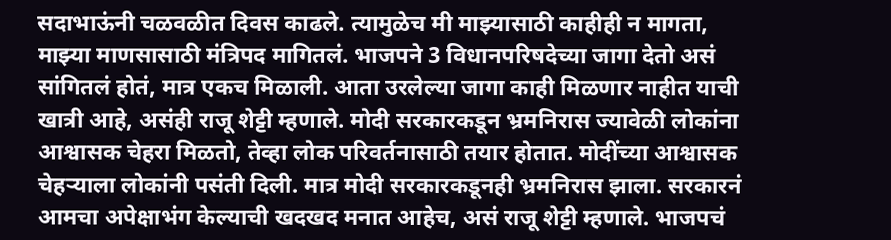सदाभाऊंनी चळवळीत दिवस काढले. त्यामुळेच मी माझ्यासाठी काहीही न मागता, माझ्या माणसासाठी मंत्रिपद मागितलं. भाजपने 3 विधानपरिषदेच्या जागा देतो असं सांगितलं होतं, मात्र एकच मिळाली. आता उरलेल्या जागा काही मिळणार नाहीत याची खात्री आहे, असंही राजू शेट्टी म्हणाले. मोदी सरकारकडून भ्रमनिरास ज्यावेळी लोकांना आश्वासक चेहरा मिळतो, तेव्हा लोक परिवर्तनासाठी तयार होतात. मोदींच्या आश्वासक चेहऱ्याला लोकांनी पसंती दिली. मात्र मोदी सरकारकडूनही भ्रमनिरास झाला. सरकारनं आमचा अपेक्षाभंग केल्याची खदखद मनात आहेच, असं राजू शेट्टी म्हणाले. भाजपचं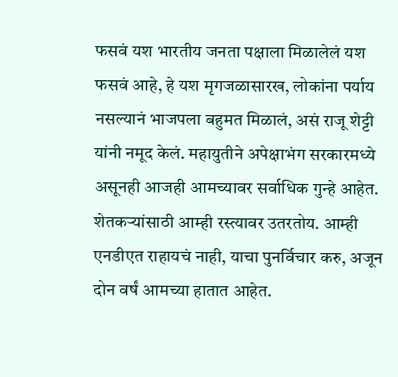फसवं यश भारतीय जनता पक्षाला मिळालेलं यश फसवं आहे, हे यश मृगजळासारख, लोकांना पर्याय नसल्यानं भाजपला बहुमत मिळालं, असं राजू शेट्टी यांनी नमूद केलं. महायुतीने अपेक्षाभंग सरकारमध्ये असूनही आजही आमच्यावर सर्वाधिक गुन्हे आहेत. शेतकऱ्यांसाठी आम्ही रस्त्यावर उतरतोय. आम्ही एनडीएत राहायचं नाही, याचा पुनर्विचार करु, अजून दोन वर्षं आमच्या हातात आहेत.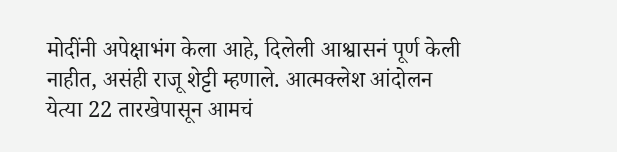मोदींनी अपेक्षाभंग केला आहे, दिलेली आश्वासनं पूर्ण केली नाहीत, असंही राजू शेट्टी म्हणाले. आत्मक्लेश आंदोलन येत्या 22 तारखेपासून आमचं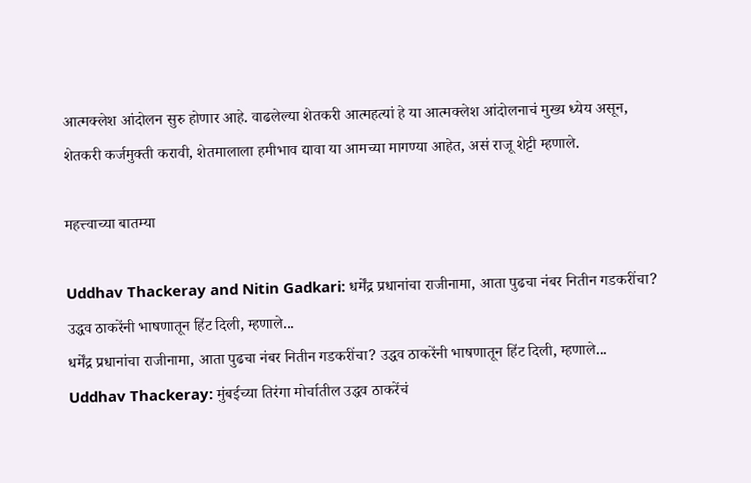आत्मक्लेश आंदोलन सुरु होणार आहे. वाढलेल्या शेतकरी आत्महत्यां हे या आत्मक्लेश आंदोलनाचं मुख्य ध्येय असून, शेतकरी कर्जमुक्ती करावी, शेतमालाला हमीभाव द्यावा या आमच्या मागण्या आहेत, असं राजू शेट्टी म्हणाले.

महत्त्वाच्या बातम्या

Uddhav Thackeray and Nitin Gadkari: धर्मेंद्र प्रधानांचा राजीनामा, आता पुढचा नंबर नितीन गडकरींचा? उद्धव ठाकरेंनी भाषणातून हिंट दिली, म्हणाले...
धर्मेंद्र प्रधानांचा राजीनामा, आता पुढचा नंबर नितीन गडकरींचा? उद्धव ठाकरेंनी भाषणातून हिंट दिली, म्हणाले...
Uddhav Thackeray: मुंबईच्या तिरंगा मोर्चातील उद्धव ठाकरेंचं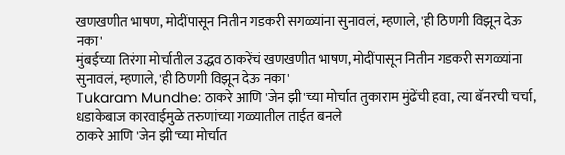खणखणीत भाषण, मोदींपासून नितीन गडकरी सगळ्यांना सुनावलं, म्हणाले, 'ही ठिणगी विझून देऊ नका'
मुंबईच्या तिरंगा मोर्चातील उद्धव ठाकरेंचं खणखणीत भाषण, मोदींपासून नितीन गडकरी सगळ्यांना सुनावलं, म्हणाले, 'ही ठिणगी विझून देऊ नका'
Tukaram Mundhe: ठाकरे आणि 'जेन झी'च्या मोर्चात तुकाराम मुंढेंची हवा, त्या बॅनरची चर्चा, धडाकेबाज कारवाईमुळे तरुणांच्या गळ्यातील ताईत बनले
ठाकरे आणि 'जेन झी'च्या मोर्चात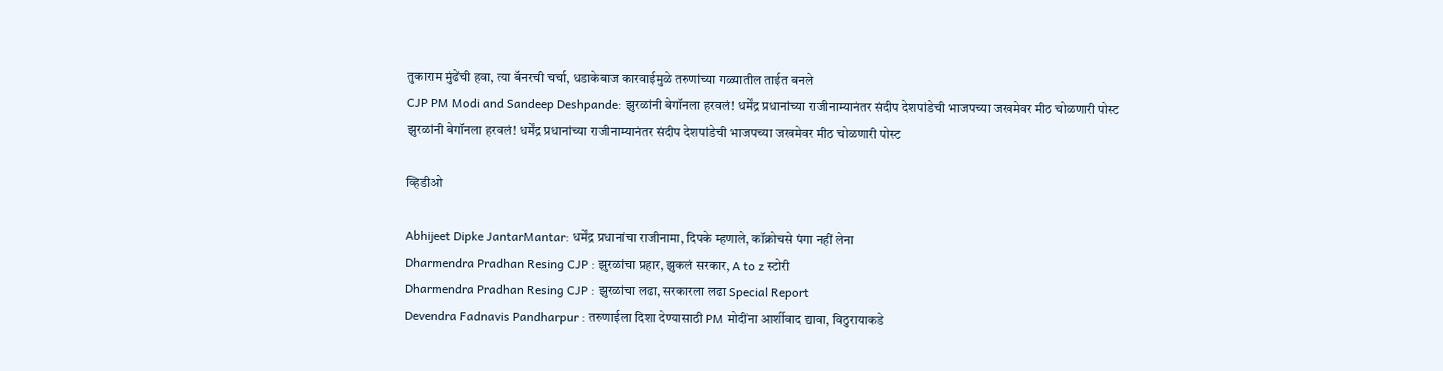तुकाराम मुंढेंची हवा, त्या बॅनरची चर्चा, धडाकेबाज कारवाईमुळे तरुणांच्या गळ्यातील ताईत बनले
CJP PM Modi and Sandeep Deshpande: झुरळांनी बेगॉनला हरवलं! धर्मेंद्र प्रधानांच्या राजीनाम्यानंतर संदीप देशपांडेची भाजपच्या जखमेवर मीठ चोळणारी पोस्ट
झुरळांनी बेगॉनला हरवलं! धर्मेंद्र प्रधानांच्या राजीनाम्यानंतर संदीप देशपांडेची भाजपच्या जखमेवर मीठ चोळणारी पोस्ट

व्हिडीओ

Abhijeet Dipke JantarMantar: धर्मेंद्र प्रधानांचा राजीनामा, दिपके म्हणाले, कॉक्रोचसे पंगा नहीं लेना
Dharmendra Pradhan Resing CJP : झुरळांचा प्रहार, झुकलं सरकार, A to z स्टोरी
Dharmendra Pradhan Resing CJP : झुरळांचा लढा, सरकारला लढा Special Report
Devendra Fadnavis Pandharpur : तरुणाईला दिशा देण्यासाठी PM मोदींना आर्शीवाद द्यावा, विठुरायाकडे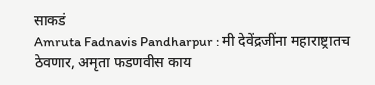साकडं
Amruta Fadnavis Pandharpur : मी देवेंद्रजींना महाराष्ट्रातच ठेवणार, अमृता फडणवीस काय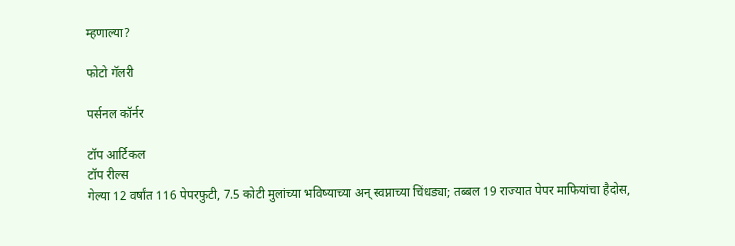म्हणाल्या?

फोटो गॅलरी

पर्सनल कॉर्नर

टॉप आर्टिकल
टॉप रील्स
गेल्या 12 वर्षांत 116 पेपरफुटी, 7.5 कोटी मुलांच्या भविष्याच्या अन् स्वप्नाच्या चिंधड्या; तब्बल 19 राज्यात पेपर माफियांचा हैदोस,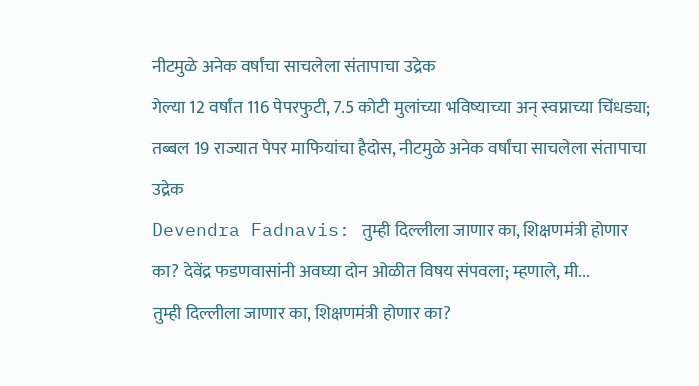नीटमुळे अनेक वर्षांचा साचलेला संतापाचा उद्रेक
गेल्या 12 वर्षांत 116 पेपरफुटी, 7.5 कोटी मुलांच्या भविष्याच्या अन् स्वप्नाच्या चिंधड्या; तब्बल 19 राज्यात पेपर माफियांचा हैदोस, नीटमुळे अनेक वर्षांचा साचलेला संतापाचा उद्रेक
Devendra Fadnavis: तुम्ही दिल्लीला जाणार का, शिक्षणमंत्री होणार का? देवेंद्र फडणवासांनी अवघ्या दोन ओळीत विषय संपवला; म्हणाले, मी...
तुम्ही दिल्लीला जाणार का, शिक्षणमंत्री होणार का?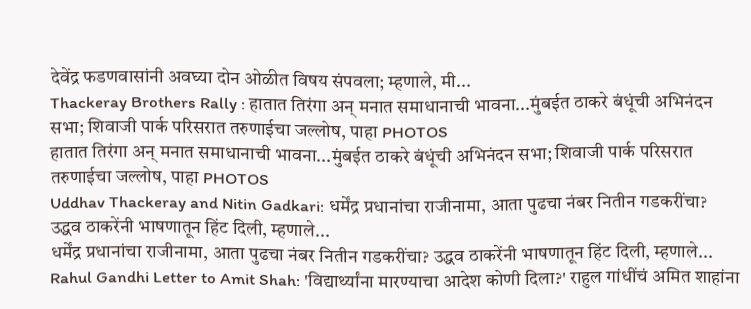देवेंद्र फडणवासांनी अवघ्या दोन ओळीत विषय संपवला; म्हणाले, मी...
Thackeray Brothers Rally : हातात तिरंगा अन् मनात समाधानाची भावना...मुंबईत ठाकरे बंधूंची अभिनंदन सभा; शिवाजी पार्क परिसरात तरुणाईचा जल्लोष, पाहा PHOTOS
हातात तिरंगा अन् मनात समाधानाची भावना...मुंबईत ठाकरे बंधूंची अभिनंदन सभा; शिवाजी पार्क परिसरात तरुणाईचा जल्लोष, पाहा PHOTOS
Uddhav Thackeray and Nitin Gadkari: धर्मेंद्र प्रधानांचा राजीनामा, आता पुढचा नंबर नितीन गडकरींचा? उद्धव ठाकरेंनी भाषणातून हिंट दिली, म्हणाले...
धर्मेंद्र प्रधानांचा राजीनामा, आता पुढचा नंबर नितीन गडकरींचा? उद्धव ठाकरेंनी भाषणातून हिंट दिली, म्हणाले...
Rahul Gandhi Letter to Amit Shah: 'विद्यार्थ्यांना मारण्याचा आदेश कोणी दिला?' राहुल गांधींचं अमित शाहांना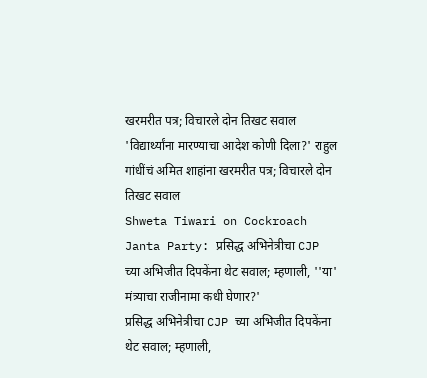खरमरीत पत्र; विचारले दोन तिखट सवाल
'विद्यार्थ्यांना मारण्याचा आदेश कोणी दिला?' राहुल गांधींचं अमित शाहांना खरमरीत पत्र; विचारले दोन तिखट सवाल
Shweta Tiwari on Cockroach Janta Party: प्रसिद्ध अभिनेत्रीचा CJP च्या अभिजीत दिपकेंना थेट सवाल; म्हणाली, ''या' मंत्र्याचा राजीनामा कधी घेणार?'
प्रसिद्ध अभिनेत्रीचा CJP च्या अभिजीत दिपकेंना थेट सवाल; म्हणाली,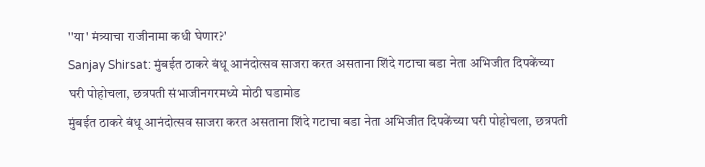''या' मंत्र्याचा राजीनामा कधी घेणार?'
Sanjay Shirsat: मुंबईत ठाकरे बंधू आनंदोत्सव साजरा करत असताना शिंदे गटाचा बडा नेता अभिजीत दिपकेंच्या घरी पोहोचला, छत्रपती संभाजीनगरमध्ये मोठी घडामोड
मुंबईत ठाकरे बंधू आनंदोत्सव साजरा करत असताना शिंदे गटाचा बडा नेता अभिजीत दिपकेंच्या घरी पोहोचला, छत्रपती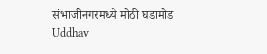संभाजीनगरमध्ये मोठी घडामोड
Uddhav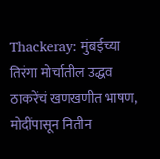Thackeray: मुंबईच्या तिरंगा मोर्चातील उद्धव ठाकरेंचं खणखणीत भाषण, मोदींपासून नितीन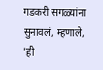गडकरी सगळ्यांना सुनावलं, म्हणाले, 'ही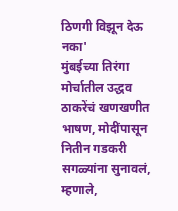ठिणगी विझून देऊ नका'
मुंबईच्या तिरंगा मोर्चातील उद्धव ठाकरेंचं खणखणीत भाषण, मोदींपासून नितीन गडकरी सगळ्यांना सुनावलं, म्हणाले,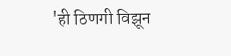'ही ठिणगी विझून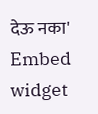देऊ नका'
Embed widget